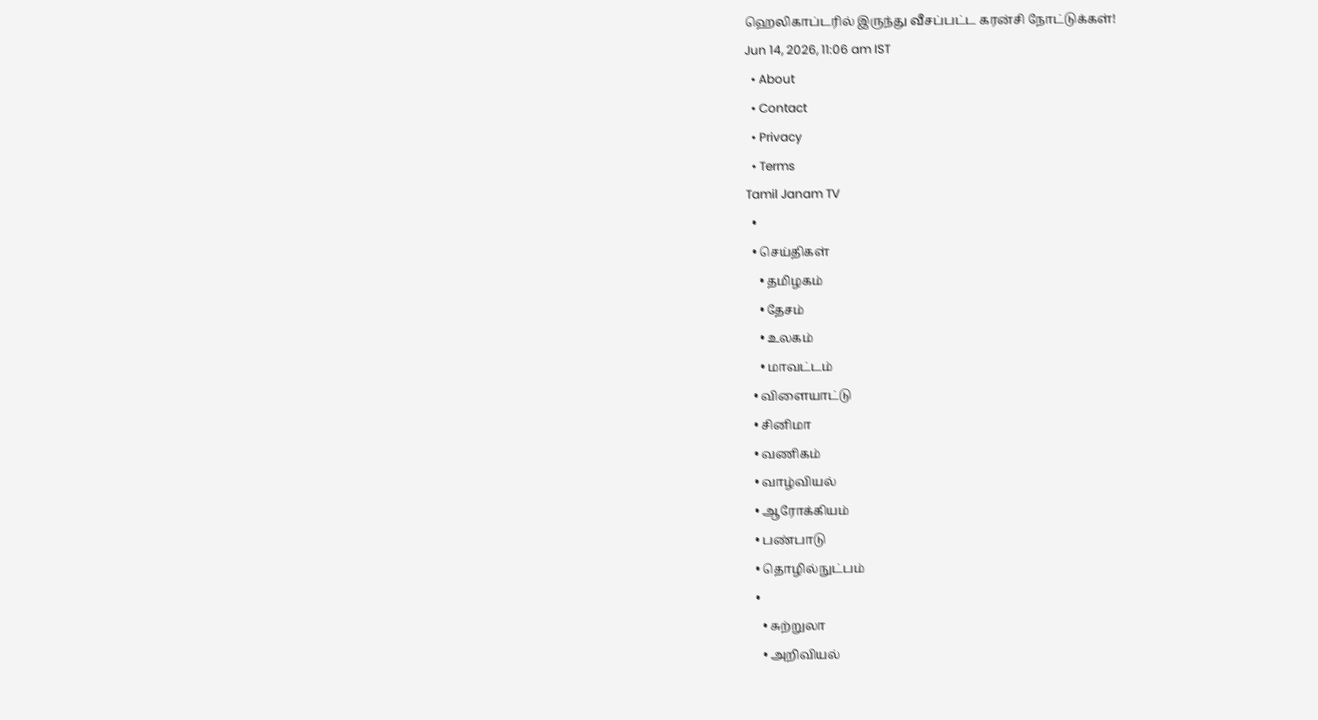ஹெலிகாப்டரில் இருந்து வீசப்பட்ட கரன்சி நோட்டுக்கள்!
Jun 14, 2026, 11:06 am IST
  • About
  • Contact
  • Privacy
  • Terms
Tamil Janam TV
  •
  • செய்திகள்
    • தமிழகம்
    • தேசம்
    • உலகம்
    • மாவட்டம்
  • விளையாட்டு
  • சினிமா
  • வணிகம்
  • வாழ்வியல்
  • ஆரோக்கியம்
  • பண்பாடு
  • தொழில்நுட்பம்
  •
    • சுற்றுலா
    • அறிவியல்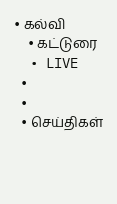• கல்வி
    • கட்டுரை
  • LIVE
  •
  •
  • செய்திகள்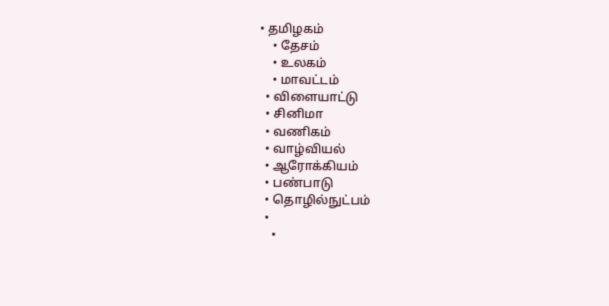• தமிழகம்
    • தேசம்
    • உலகம்
    • மாவட்டம்
  • விளையாட்டு
  • சினிமா
  • வணிகம்
  • வாழ்வியல்
  • ஆரோக்கியம்
  • பண்பாடு
  • தொழில்நுட்பம்
  •
    •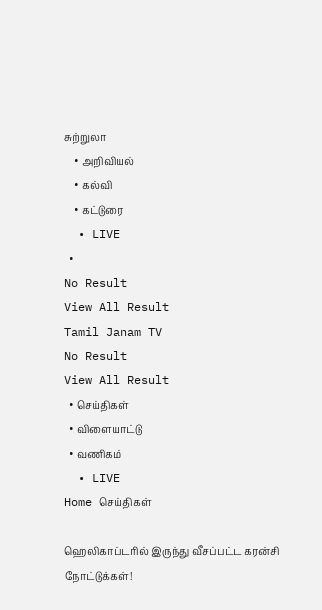சுற்றுலா
    • அறிவியல்
    • கல்வி
    • கட்டுரை
  • LIVE
  •
No Result
View All Result
Tamil Janam TV
No Result
View All Result
  • செய்திகள்
  • விளையாட்டு
  • வணிகம்
  • LIVE
Home செய்திகள்

ஹெலிகாப்டரில் இருந்து வீசப்பட்ட கரன்சி நோட்டுக்கள்!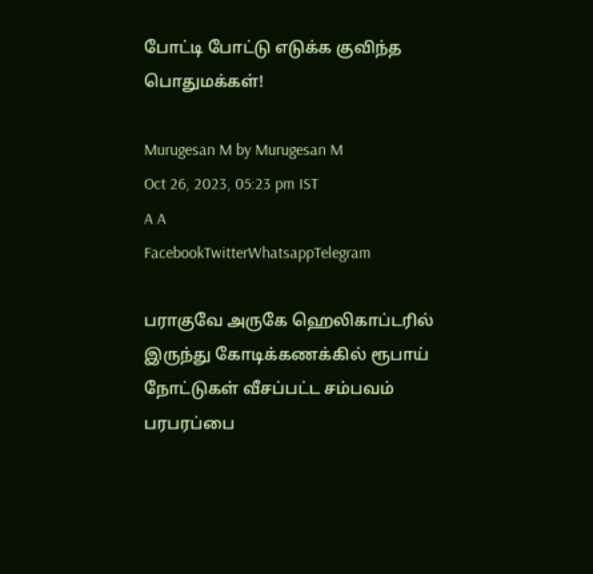போட்டி போட்டு எடுக்க குவிந்த பொதுமக்கள்!

Murugesan M by Murugesan M
Oct 26, 2023, 05:23 pm IST
A A
FacebookTwitterWhatsappTelegram

பராகுவே அருகே ஹெலிகாப்டரில் இருந்து கோடிக்கணக்கில் ரூபாய் நோட்டுகள் வீசப்பட்ட சம்பவம் பரபரப்பை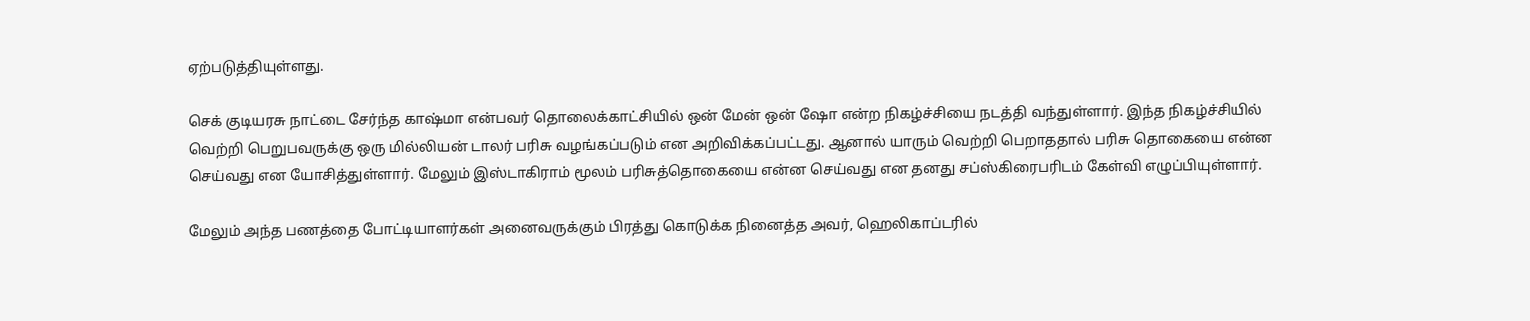ஏற்படுத்தியுள்ளது.

செக் குடியரசு நாட்டை சேர்ந்த காஷ்மா என்பவர் தொலைக்காட்சியில் ஒன் மேன் ஒன் ஷோ என்ற நிகழ்ச்சியை நடத்தி வந்துள்ளார். இந்த நிகழ்ச்சியில் வெற்றி பெறுபவருக்கு ஒரு மில்லியன் டாலர் பரிசு வழங்கப்படும் என அறிவிக்கப்பட்டது. ஆனால் யாரும் வெற்றி பெறாததால் பரிசு தொகையை என்ன செய்வது என யோசித்துள்ளார். மேலும் இஸ்டாகிராம் மூலம் பரிசுத்தொகையை என்ன செய்வது என தனது சப்ஸ்கிரைபரிடம் கேள்வி எழுப்பியுள்ளார்.

மேலும் அந்த பணத்தை போட்டியாளர்கள் அனைவருக்கும் பிரத்து கொடுக்க நினைத்த அவர், ஹெலிகாப்டரில்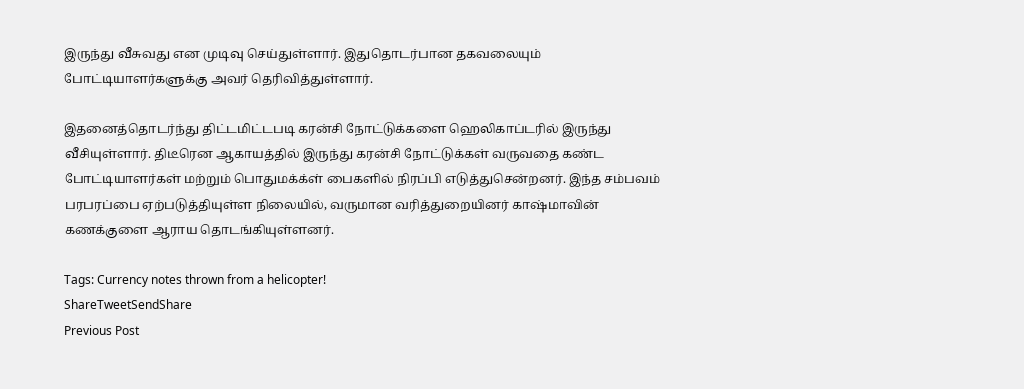இருந்து வீசுவது என முடிவு செய்துள்ளார். இதுதொடர்பான தகவலையும் போட்டியாளர்களுக்கு அவர் தெரிவித்துள்ளார்.

இதனைத்தொடர்ந்து திட்டமிட்டபடி கரன்சி நோட்டுக்களை ஹெலிகாப்டரில் இருந்து வீசியுள்ளார். திடீரென ஆகாயத்தில் இருந்து கரன்சி நோட்டுக்கள் வருவதை கண்ட போட்டியாளர்கள் மற்றும் பொதுமக்க்ள் பைகளில் நிரப்பி எடுத்துசென்றனர். இந்த சம்பவம் பரபரப்பை ஏற்படுத்தியுள்ள நிலையில், வருமான வரித்துறையினர் காஷ்மாவின் கணக்குளை ஆராய தொடங்கியுள்ளனர்.

Tags: Currency notes thrown from a helicopter!
ShareTweetSendShare
Previous Post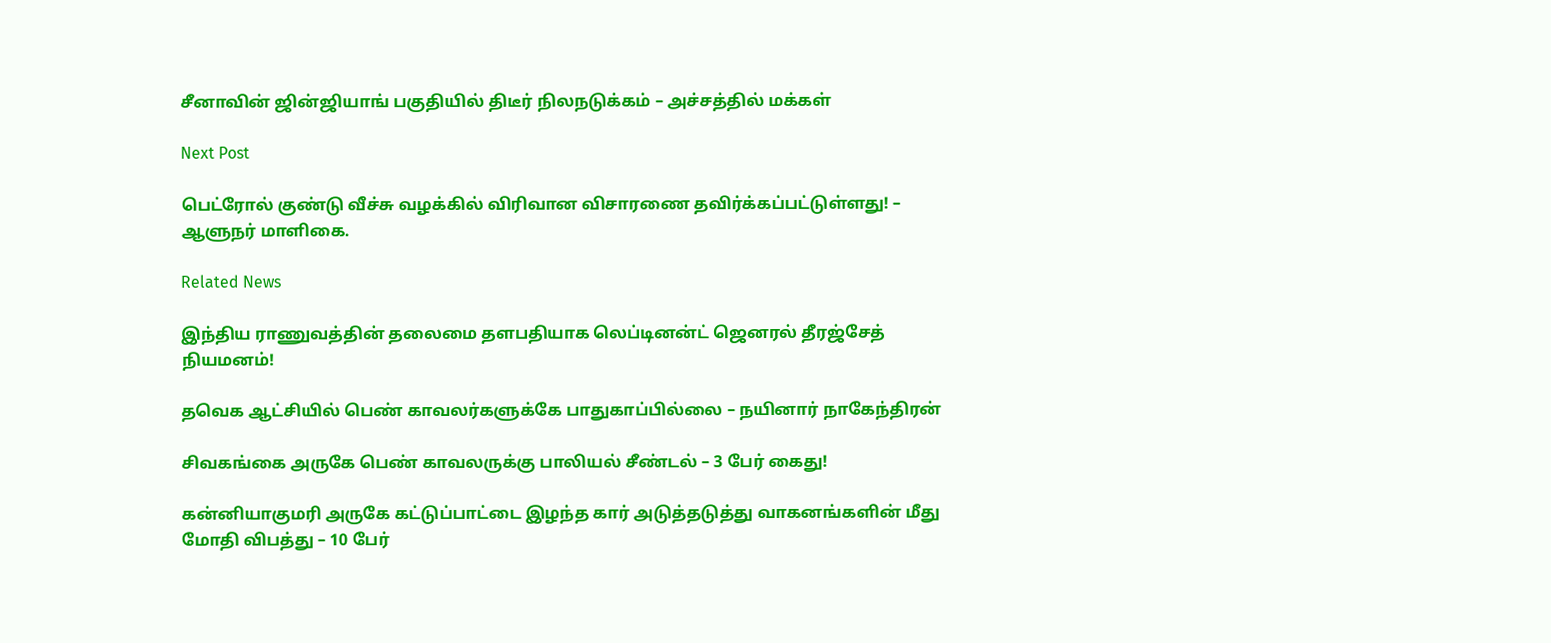சீனாவின் ஜின்ஜியாங் பகுதியில் திடீர் நிலநடுக்கம் – அச்சத்தில் மக்கள்

Next Post

பெட்ரோல் குண்டு வீச்சு வழக்கில் விரிவான விசாரணை தவிர்க்கப்பட்டுள்ளது! – ஆளுநர் மாளிகை.

Related News

இந்திய ராணுவத்தின் தலைமை தளபதியாக லெப்டினன்ட் ஜெனரல் தீரஜ்சேத் நியமனம்!

தவெக ஆட்சியில் பெண் காவலர்களுக்கே பாதுகாப்பில்லை – நயினார் நாகேந்திரன்

சிவகங்கை அருகே பெண் காவலருக்கு பாலியல் சீண்டல் – 3 பேர் கைது!

கன்னியாகுமரி அருகே கட்டுப்பாட்டை இழந்த கார் அடுத்தடுத்து வாகனங்களின் மீது மோதி விபத்து – 10 பேர்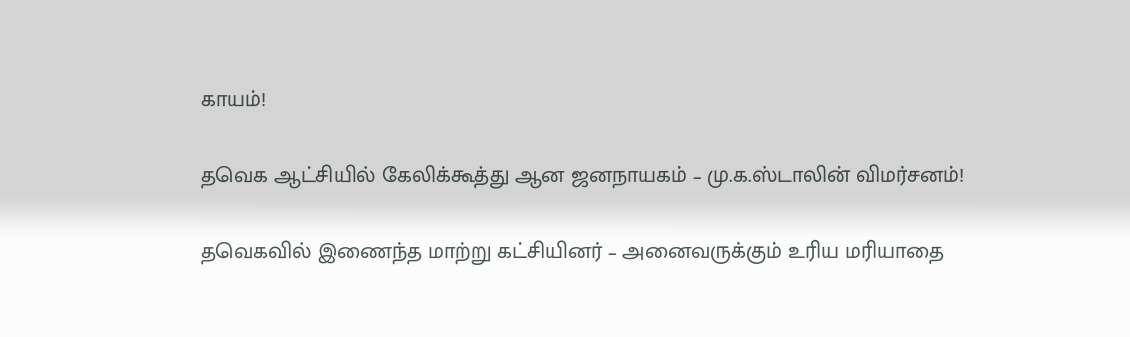காயம்!

தவெக ஆட்சியில் கேலிக்கூத்து ஆன ஜனநாயகம் – மு.க.ஸ்டாலின் விமர்சனம்!

தவெகவில் இணைந்த மாற்று கட்சியினர் – அனைவருக்கும் உரிய மரியாதை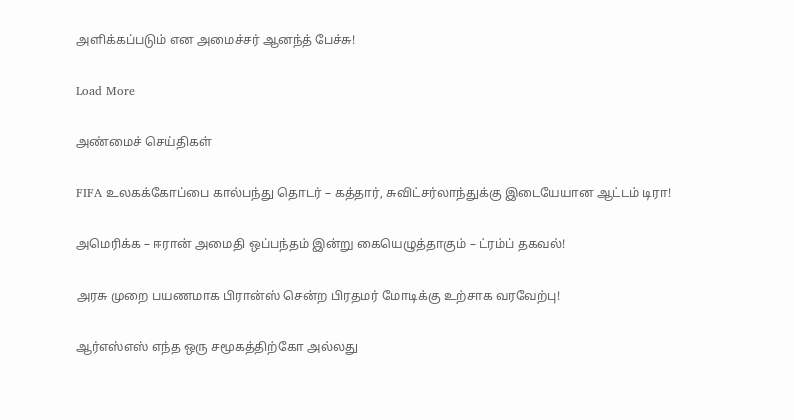அளிக்கப்படும் என அமைச்சர் ஆனந்த் பேச்சு!

Load More

அண்மைச் செய்திகள்

FIFA உலகக்கோப்பை கால்பந்து தொடர் – கத்தார், சுவிட்சர்லாந்துக்கு இடையேயான ஆட்டம் டிரா!

அமெரிக்க – ஈரான் அமைதி ஒப்பந்தம் இன்று கையெழுத்தாகும் – ட்ரம்ப் தகவல்!

அரசு முறை பயணமாக பிரான்ஸ் சென்ற பிரதமர் மோடிக்கு உற்சாக வரவேற்பு!

ஆர்எஸ்எஸ் எந்த ஒரு சமூகத்திற்கோ அல்லது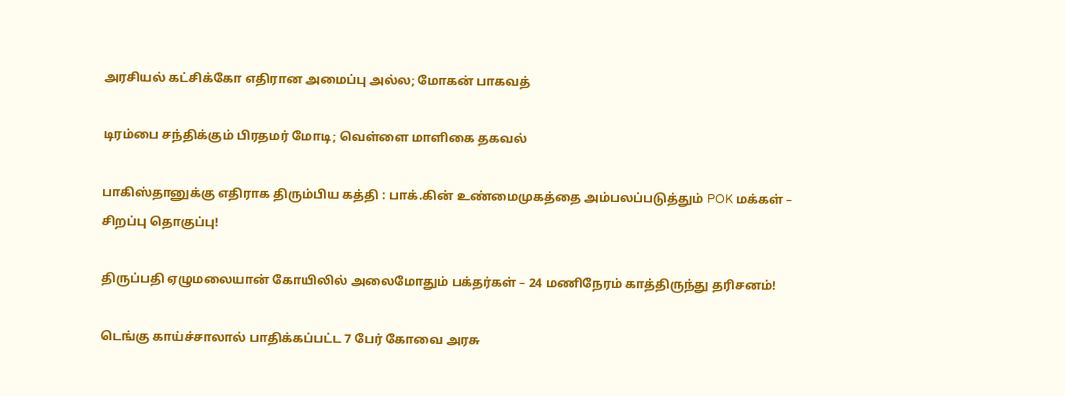அரசியல் கட்சிக்கோ எதிரான அமைப்பு அல்ல; மோகன் பாகவத்

டிரம்பை சந்திக்கும் பிரதமர் மோடி; வெள்ளை மாளிகை தகவல்

பாகிஸ்தானுக்கு எதிராக திரும்பிய கத்தி : பாக்.கின் உண்மைமுகத்தை அம்பலப்படுத்தும் POK மக்கள் – சிறப்பு தொகுப்பு!

திருப்பதி ஏழுமலையான் கோயிலில் அலைமோதும் பக்தர்கள் – 24 மணிநேரம் காத்திருந்து தரிசனம்!

டெங்கு காய்ச்சாலால் பாதிக்கப்பட்ட 7 பேர் கோவை அரசு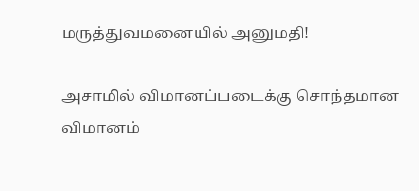மருத்துவமனையில் அனுமதி!

அசாமில் விமானப்படைக்கு சொந்தமான விமானம்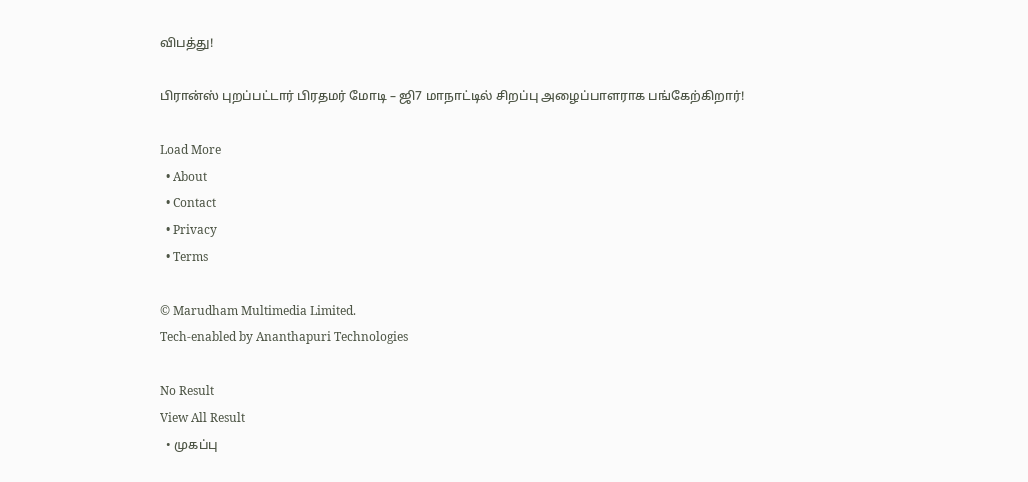விபத்து!

பிரான்ஸ் புறப்பட்டார் பிரதமர் மோடி – ஜி7 மாநாட்டில் சிறப்பு அழைப்பாளராக பங்கேற்கிறார்!

Load More
  • About
  • Contact
  • Privacy
  • Terms

© Marudham Multimedia Limited.
Tech-enabled by Ananthapuri Technologies

No Result
View All Result
  • முகப்பு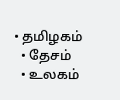• தமிழகம்
  • தேசம்
  • உலகம்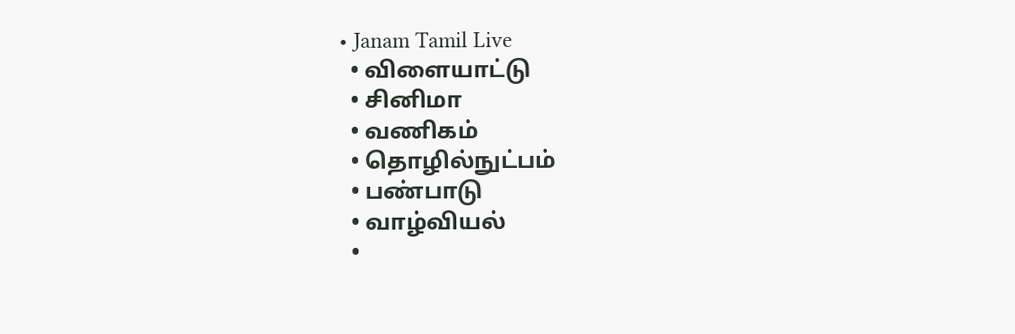• Janam Tamil Live
  • விளையாட்டு
  • சினிமா
  • வணிகம்
  • தொழில்நுட்பம்
  • பண்பாடு
  • வாழ்வியல்
  •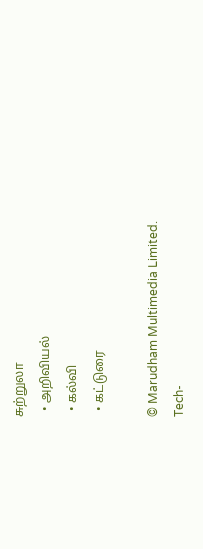சுற்றுலா
  • அறிவியல்
  • கல்வி
  • கட்டுரை

© Marudham Multimedia Limited.
Tech-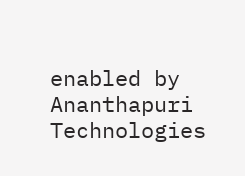enabled by Ananthapuri Technologies